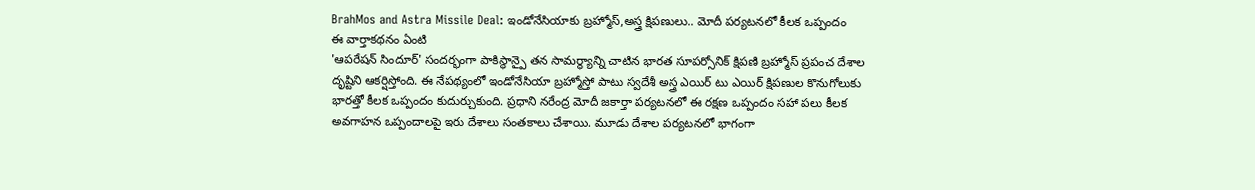BrahMos and Astra Missile Deal: ఇండోనేసియాకు బ్రహ్మోస్,అస్త్ర క్షిపణులు.. మోదీ పర్యటనలో కీలక ఒప్పందం
ఈ వార్తాకథనం ఏంటి
'ఆపరేషన్ సిందూర్' సందర్భంగా పాకిస్థాన్పై తన సామర్థ్యాన్ని చాటిన భారత సూపర్సోనిక్ క్షిపణి బ్రహ్మోస్ ప్రపంచ దేశాల దృష్టిని ఆకర్షిస్తోంది. ఈ నేపథ్యంలో ఇండోనేసియా బ్రహ్మోస్తో పాటు స్వదేశీ అస్త్ర ఎయిర్ టు ఎయిర్ క్షిపణుల కొనుగోలుకు భారత్తో కీలక ఒప్పందం కుదుర్చుకుంది. ప్రధాని నరేంద్ర మోదీ జకార్తా పర్యటనలో ఈ రక్షణ ఒప్పందం సహా పలు కీలక అవగాహన ఒప్పందాలపై ఇరు దేశాలు సంతకాలు చేశాయి. మూడు దేశాల పర్యటనలో భాగంగా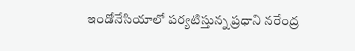ఇండోనేసియాలో పర్యటిస్తున్న ప్రధాని నరేంద్ర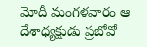మోదీ మంగళవారం ఆ దేశాధ్యక్షుడు ప్రబోవో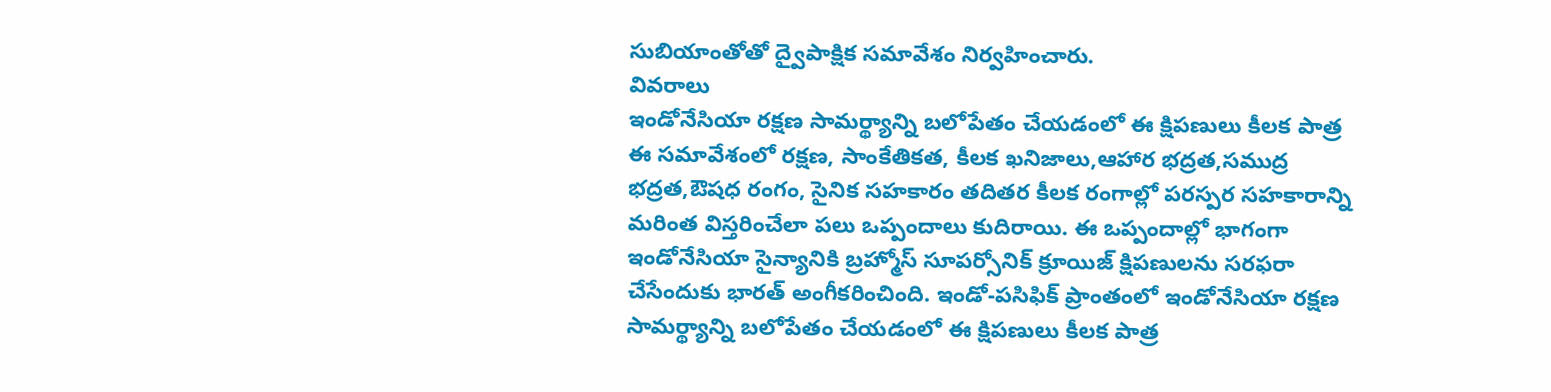సుబియాంతోతో ద్వైపాక్షిక సమావేశం నిర్వహించారు.
వివరాలు
ఇండోనేసియా రక్షణ సామర్థ్యాన్ని బలోపేతం చేయడంలో ఈ క్షిపణులు కీలక పాత్ర
ఈ సమావేశంలో రక్షణ, సాంకేతికత, కీలక ఖనిజాలు,ఆహార భద్రత,సముద్ర భద్రత,ఔషధ రంగం, సైనిక సహకారం తదితర కీలక రంగాల్లో పరస్పర సహకారాన్ని మరింత విస్తరించేలా పలు ఒప్పందాలు కుదిరాయి. ఈ ఒప్పందాల్లో భాగంగా ఇండోనేసియా సైన్యానికి బ్రహ్మోస్ సూపర్సోనిక్ క్రూయిజ్ క్షిపణులను సరఫరా చేసేందుకు భారత్ అంగీకరించింది. ఇండో-పసిఫిక్ ప్రాంతంలో ఇండోనేసియా రక్షణ సామర్థ్యాన్ని బలోపేతం చేయడంలో ఈ క్షిపణులు కీలక పాత్ర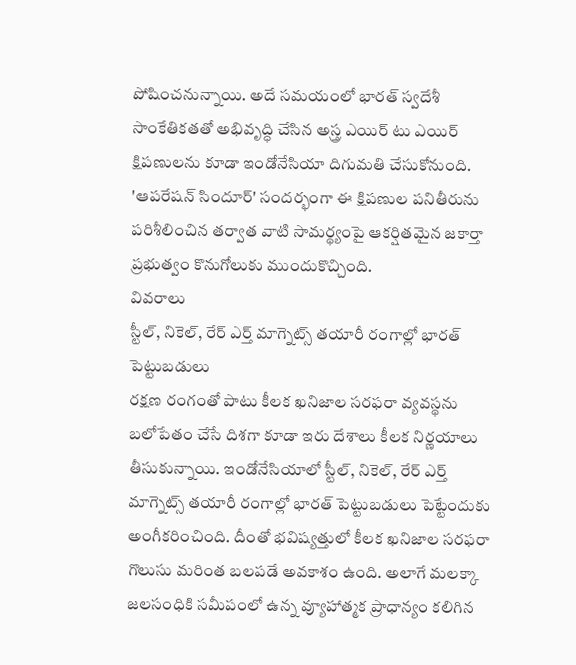పోషించనున్నాయి. అదే సమయంలో భారత్ స్వదేశీ సాంకేతికతతో అభివృద్ధి చేసిన అస్త్ర ఎయిర్ టు ఎయిర్ క్షిపణులను కూడా ఇండోనేసియా దిగుమతి చేసుకోనుంది. 'ఆపరేషన్ సిందూర్' సందర్భంగా ఈ క్షిపణుల పనితీరును పరిశీలించిన తర్వాత వాటి సామర్థ్యంపై ఆకర్షితమైన జకార్తా ప్రభుత్వం కొనుగోలుకు ముందుకొచ్చింది.
వివరాలు
స్టీల్, నికెల్, రేర్ ఎర్త్ మాగ్నెట్స్ తయారీ రంగాల్లో భారత్ పెట్టుబడులు
రక్షణ రంగంతో పాటు కీలక ఖనిజాల సరఫరా వ్యవస్థను బలోపేతం చేసే దిశగా కూడా ఇరు దేశాలు కీలక నిర్ణయాలు తీసుకున్నాయి. ఇండోనేసియాలో స్టీల్, నికెల్, రేర్ ఎర్త్ మాగ్నెట్స్ తయారీ రంగాల్లో భారత్ పెట్టుబడులు పెట్టేందుకు అంగీకరించింది. దీంతో భవిష్యత్తులో కీలక ఖనిజాల సరఫరా గొలుసు మరింత బలపడే అవకాశం ఉంది. అలాగే మలక్కా జలసంధికి సమీపంలో ఉన్న వ్యూహాత్మక ప్రాధాన్యం కలిగిన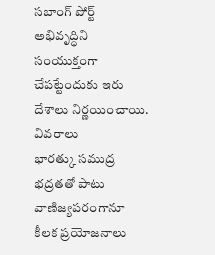సబాంగ్ పోర్ట్ అభివృద్ధిని సంయుక్తంగా చేపట్టేందుకు ఇరు దేశాలు నిర్ణయించాయి.
వివరాలు
భారత్కు సముద్ర భద్రతతో పాటు వాణిజ్యపరంగానూ కీలక ప్రయోజనాలు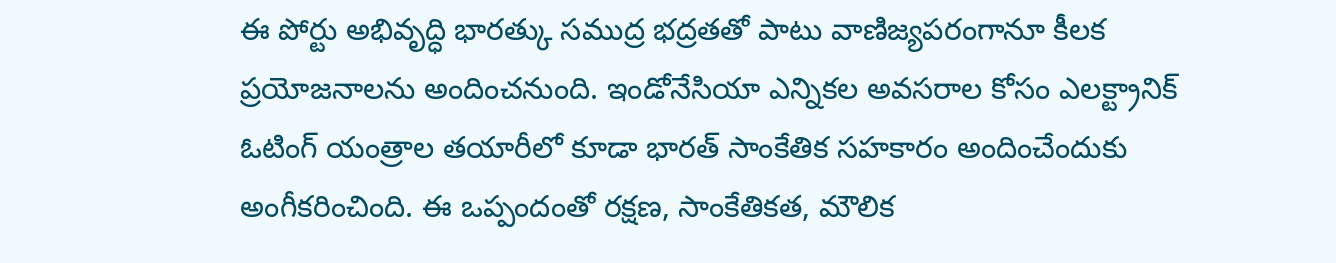ఈ పోర్టు అభివృద్ధి భారత్కు సముద్ర భద్రతతో పాటు వాణిజ్యపరంగానూ కీలక ప్రయోజనాలను అందించనుంది. ఇండోనేసియా ఎన్నికల అవసరాల కోసం ఎలక్ట్రానిక్ ఓటింగ్ యంత్రాల తయారీలో కూడా భారత్ సాంకేతిక సహకారం అందించేందుకు అంగీకరించింది. ఈ ఒప్పందంతో రక్షణ, సాంకేతికత, మౌలిక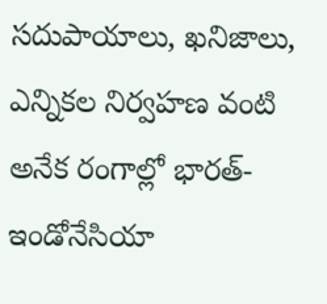సదుపాయాలు, ఖనిజాలు, ఎన్నికల నిర్వహణ వంటి అనేక రంగాల్లో భారత్-ఇండోనేసియా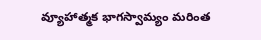వ్యూహాత్మక భాగస్వామ్యం మరింత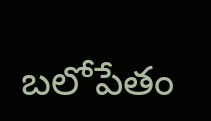బలోపేతం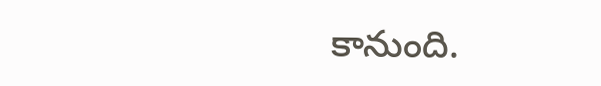కానుంది.